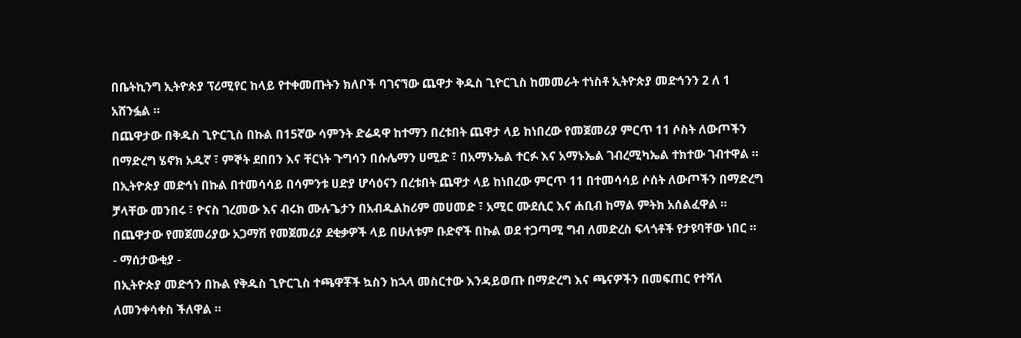በቤትኪንግ ኢትዮጵያ ፕሪሚየር ከላይ የተቀመጡትን ክለቦች ባገናኘው ጨዋታ ቅዱስ ጊዮርጊስ ከመመራት ተነስቶ ኢትዮጵያ መድኅንን 2 ለ 1 አሸንፏል ።
በጨዋታው በቅዱስ ጊዮርጊስ በኩል በ15ኛው ሳምንት ድሬዳዋ ከተማን በረቱበት ጨዋታ ላይ ከነበረው የመጀመሪያ ምርጥ 11 ሶስት ለውጦችን በማድረግ ሄኖክ አዱኛ ፣ ምኞት ደበበን እና ቸርነት ጉግሳን በሱሌማን ሀሚድ ፣ በአማኑኤል ተርፉ እና አማኑኤል ገብረሚካኤል ተክተው ገብተዋል ።
በኢትዮጵያ መድኅነ በኩል በተመሳሳይ በሳምንቱ ሀድያ ሆሳዕናን በረቱበት ጨዋታ ላይ ከነበረው ምርጥ 11 በተመሳሳይ ሶሰት ለውጦችን በማድረግ ቻላቸው መንበሩ ፣ ዮናስ ገረመው እና ብሩክ ሙሉጌታን በአብዱልከሪም መሀመድ ፣ አሚር ሙደሲር እና ሐቢብ ከማል ምትክ አሰልፈዋል ።
በጨዋታው የመጀመሪያው አጋማሽ የመጀመሪያ ደቂቃዎች ላይ በሁለቱም ቡድኖች በኩል ወደ ተጋጣሚ ግብ ለመድረስ ፍላጎቶች የታዩባቸው ነበር ።
- ማሰታውቂያ -
በኢትዮጵያ መድኅን በኩል የቅዱስ ጊዮርጊስ ተጫዋቾች ኳስን ከኋላ መስርተው እንዳይወጡ በማድረግ እና ጫናዎችን በመፍጠር የተሻለ ለመንቀሳቀስ ችለዋል ።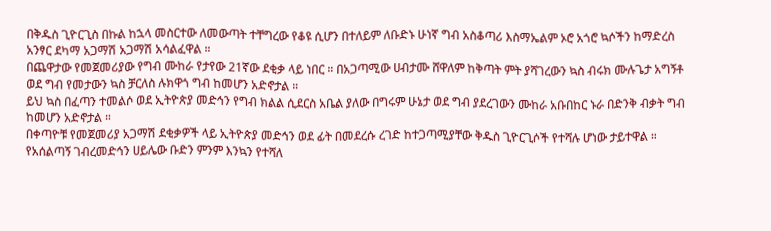በቅዱስ ጊዮርጊስ በኩል ከኋላ መስርተው ለመውጣት ተቸግረው የቆዩ ሲሆን በተለይም ለቡድኑ ሁነኛ ግብ አስቆጣሪ እስማኤልም ኦሮ አጎሮ ኳሶችን ከማድረስ አንፃር ደካማ አጋማሽ አጋማሽ አሳልፈዋል ።
በጨዋታው የመጀመሪያው የግብ ሙከራ የታየው 21ኛው ደቂቃ ላይ ነበር ። በአጋጣሚው ሀብታሙ ሸዋለም ከቅጣት ምት ያሻገረውን ኳስ ብሩክ ሙሉጌታ አግኝቶ ወደ ግብ የመታውን ኳስ ቻርለስ ሉክዋጎ ግብ ከመሆን አድኖታል ።
ይህ ኳስ በፈጣን ተመልሶ ወደ ኢትዮጵያ መድኅን የግብ ክልል ሲደርስ አቤል ያለው በግሩም ሁኔታ ወደ ግብ ያደረገውን ሙከራ አቡበከር ኑራ በድንቅ ብቃት ግብ ከመሆን አድኖታል ።
በቀጣዮቹ የመጀመሪያ አጋማሽ ደቂቃዎች ላይ ኢትዮጵያ መድኅን ወደ ፊት በመደረሱ ረገድ ከተጋጣሚያቸው ቅዱስ ጊዮርጊሶች የተሻሉ ሆነው ታይተዋል ።
የአሰልጣኝ ገብረመድኅን ሀይሌው ቡድን ምንም እንኳን የተሻለ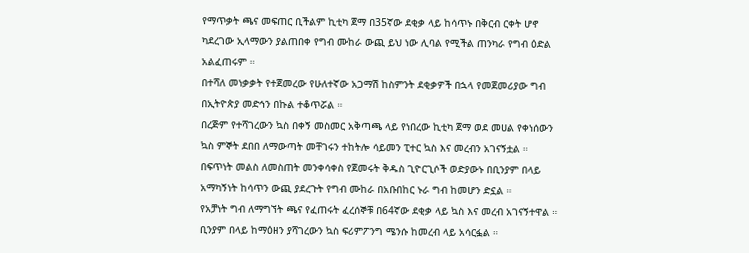የማጥቃት ጫና መፍጠር ቢችልም ኪቲካ ጀማ በ35ኛው ደቂቃ ላይ ከሳጥኑ በቅርብ ርቀት ሆኖ ካደረገው ኢላማውን ያልጠበቀ የግብ ሙከራ ውጪ ይህ ነው ሊባል የሚችል ጠንካራ የግብ ዕድል አልፈጠሩም ።
በተሻለ መነቃቃት የተጀመረው የሁለተኛው አጋማሽ ከስምንት ደቂቃዎች በኋላ የመጀመሪያው ግብ በኢትዮጵያ መድኅን በኩል ተቆጥሯል ።
በረጅም የተሻገረውን ኳስ በቀኝ መስመር አቅጣጫ ላይ የነበረው ኪቲካ ጀማ ወደ መሀል የቀነሰውን ኳስ ምኞት ደበበ ለማውጣት መቸገሩን ተከትሎ ሳይመን ፒተር ኳስ እና መረብን አገናኝቷል ።
በፍጥነት መልስ ለመስጠት መንቀሳቀስ የጀመሩት ቅዱስ ጊዮርጊሶች ወድያውኑ በቢንያም በላይ አማካኝነት ከሳጥን ውጪ ያደረጉት የግብ ሙከራ በአቡበከር ኑራ ግብ ከመሆን ድኗል ።
የአቻነት ግብ ለማግኘት ጫና የፈጠሩት ፈረሰኞቹ በ64ኛው ደቂቃ ላይ ኳስ እና መረብ አገናኝተዋል ። ቢንያም በላይ ከማዕዘን ያሻገረውን ኳስ ፍሪምፖንግ ሜንሱ ከመረብ ላይ አሳርፏል ።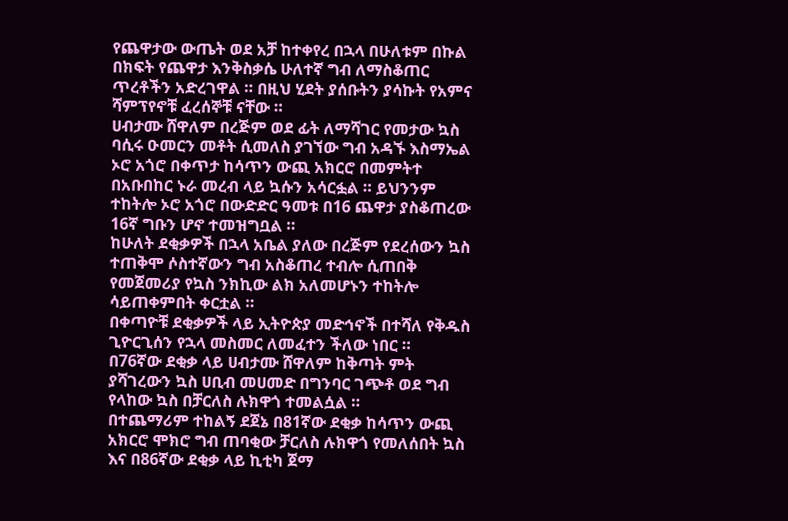የጨዋታው ውጤት ወደ አቻ ከተቀየረ በኋላ በሁለቱም በኩል በክፍት የጨዋታ እንቅስቃሴ ሁለተኛ ግብ ለማስቆጠር ጥረቶችን አድረገዋል ። በዚህ ሂደት ያሰቡትን ያሳኩት የአምና ሻምፕየኖቹ ፈረሰኞቹ ናቸው ።
ሀብታሙ ሸዋለም በረጅም ወደ ፊት ለማሻገር የመታው ኳስ ባሲሩ ዑመርን መቶት ሲመለስ ያገኘው ግብ አዳኙ እስማኤል ኦሮ አጎሮ በቀጥታ ከሳጥን ውጪ አክርሮ በመምትተ በአቡበከር ኑራ መረብ ላይ ኳሱን አሳርፏል ። ይህንንም ተከትሎ ኦሮ አጎሮ በውድድር ዓመቱ በ16 ጨዋታ ያስቆጠረው 16ኛ ግቡን ሆኖ ተመዝግቧል ።
ከሁለት ደቂቃዎች በኋላ አቤል ያለው በረጅም የደረሰውን ኳስ ተጠቅሞ ሶስተኛውን ግብ አስቆጠረ ተብሎ ሲጠበቅ የመጀመሪያ የኳስ ንክኪው ልክ አለመሆኑን ተከትሎ ሳይጠቀምበት ቀርቷል ።
በቀጣዮቹ ደቂቃዎች ላይ ኢትዮጵያ መድኅኖች በተሻለ የቅዱስ ጊዮርጊሰን የኋላ መስመር ለመፈተን ችለው ነበር ።
በ76ኛው ደቂቃ ላይ ሀብታሙ ሸዋለም ከቅጣት ምት ያሻገረውን ኳስ ሀቢብ መሀመድ በግንባር ገጭቶ ወደ ግብ የላከው ኳስ በቻርለስ ሉክዋጎ ተመልሷል ።
በተጨማሪም ተከልኝ ደጀኔ በ81ኛው ደቂቃ ከሳጥን ውጪ አክርሮ ሞክሮ ግብ ጠባቂው ቻርለስ ሉክዋጎ የመለሰበት ኳስ እና በ86ኛው ደቂቃ ላይ ኪቲካ ጀማ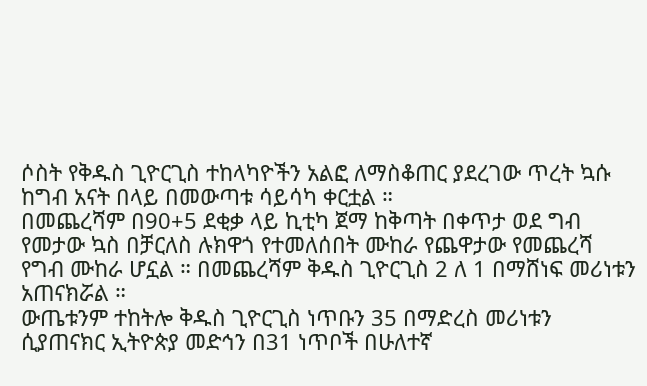ሶስት የቅዱስ ጊዮርጊስ ተከላካዮችን አልፎ ለማስቆጠር ያደረገው ጥረት ኳሱ ከግብ አናት በላይ በመውጣቱ ሳይሳካ ቀርቷል ።
በመጨረሻም በ90+5 ደቂቃ ላይ ኪቲካ ጀማ ከቅጣት በቀጥታ ወደ ግብ የመታው ኳስ በቻርለስ ሉክዋጎ የተመለሰበት ሙከራ የጨዋታው የመጨረሻ የግብ ሙከራ ሆኗል ። በመጨረሻም ቅዱስ ጊዮርጊስ 2 ለ 1 በማሸነፍ መሪነቱን አጠናክሯል ።
ውጤቱንም ተከትሎ ቅዱስ ጊዮርጊስ ነጥቡን 35 በማድረስ መሪነቱን ሲያጠናክር ኢትዮጵያ መድኅን በ31 ነጥቦች በሁለተኛ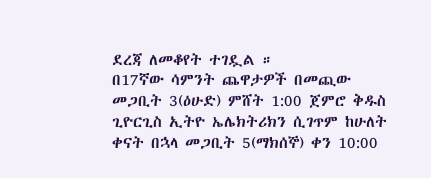ደረጃ ለመቆየት ተገዷል ።
በ17ኛው ሳምንት ጨዋታዎች በመጪው መጋቢት 3(ዕሁድ) ምሸት 1:00 ጀምሮ ቅዱስ ጊዮርጊስ ኢትዮ ኤሌክትሪክን ሲገጥም ከሁለት ቀናት በኋላ መጋቢት 5(ማክሰኞ) ቀን 10:00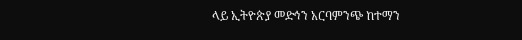ላይ ኢትዮጵያ መድኅን አርባምንጭ ከተማን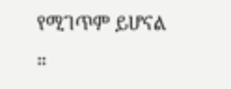የሚገጥም ይሆናል ።